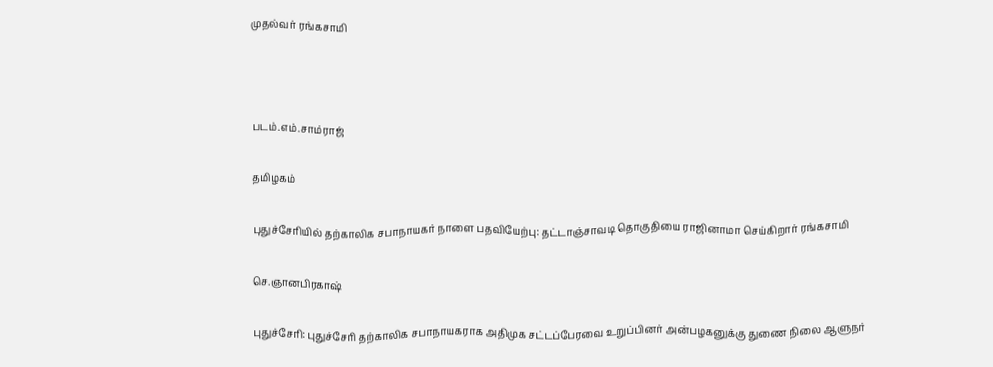முதல்வர் ரங்கசாமி



படம்.எம்.சாம்ராஜ்

தமிழகம்

புதுச்சேரியில் தற்காலிக சபாநாயகர் நாளை பதவியேற்பு: தட்டாஞ்சாவடி தொகுதியை ராஜினாமா செய்கிறார் ரங்கசாமி

செ.ஞானபிரகாஷ்

புதுச்சேரி: புதுச்சேரி தற்காலிக சபாநாயகராக அதிமுக சட்டப்பேரவை உறுப்பினர் அன்பழகனுக்கு துணை நிலை ஆளுநர்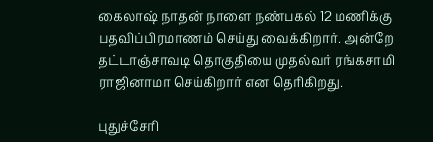கைலாஷ் நாதன் நாளை நண்பகல் 12 மணிக்கு பதவிப்பிரமாணம் செய்து வைக்கிறார். அன்றே தட்டாஞ்சாவடி தொகுதியை முதல்வர் ரங்கசாமி ராஜினாமா செய்கிறார் என தெரிகிறது.

புதுச்சேரி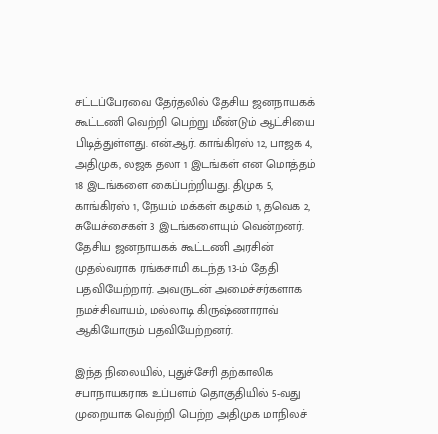சட்டப்பேரவை தேர்தலில் தேசிய ஜனநாயகக் கூட்டணி வெற்றி பெற்று மீண்டும் ஆட்சியை பிடித்துள்ளது. என்.ஆர். காங்கிரஸ் 12, பாஜக 4, அதிமுக, லஜக தலா 1 இடங்கள் என மொத்தம் 18 இடங்களை கைப்பற்றியது. திமுக 5, காங்கிரஸ் 1, நேயம் மக்கள் கழகம் 1, தவெக 2, சுயேச்சைகள் 3 இடங்களையும் வென்றனர். தேசிய ஜனநாயகக் கூட்டணி அரசின் முதல்வராக ரங்கசாமி கடந்த 13-ம் தேதி பதவியேற்றார். அவருடன் அமைச்சர்களாக நமச்சிவாயம், மல்லாடி கிருஷ்ணாராவ் ஆகியோரும் பதவியேற்றனர்.

இந்த நிலையில், புதுச்சேரி தற்காலிக சபாநாயகராக உப்பளம் தொகுதியில் 5-வது முறையாக வெற்றி பெற்ற அதிமுக மாநிலச்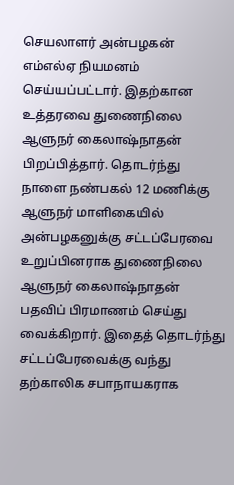செயலாளர் அன்பழகன் எம்எல்ஏ நியமனம் செய்யப்பட்டார். இதற்கான உத்தரவை துணைநிலை ஆளுநர் கைலாஷ்நாதன் பிறப்பித்தார். தொடர்ந்து நாளை நண்பகல் 12 மணிக்கு ஆளுநர் மாளிகையில் அன்பழகனுக்கு சட்டப்பேரவை உறுப்பினராக துணைநிலை ஆளுநர் கைலாஷ்நாதன் பதவிப் பிரமாணம் செய்து வைக்கிறார். இதைத் தொடர்ந்து சட்டப்பேரவைக்கு வந்து தற்காலிக சபாநாயகராக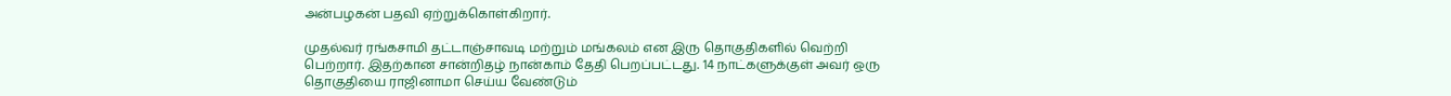அன்பழகன் பதவி ஏற்றுக்கொள்கிறார்.

முதல்வர் ரங்கசாமி தட்டாஞ்சாவடி மற்றும் மங்கலம் என இரு தொகுதிகளில் வெற்றி பெற்றார். இதற்கான சான்றிதழ் நான்காம் தேதி பெறப்பட்டது. 14 நாட்களுக்குள் அவர் ஒரு தொகுதியை ராஜினாமா செய்ய வேண்டும்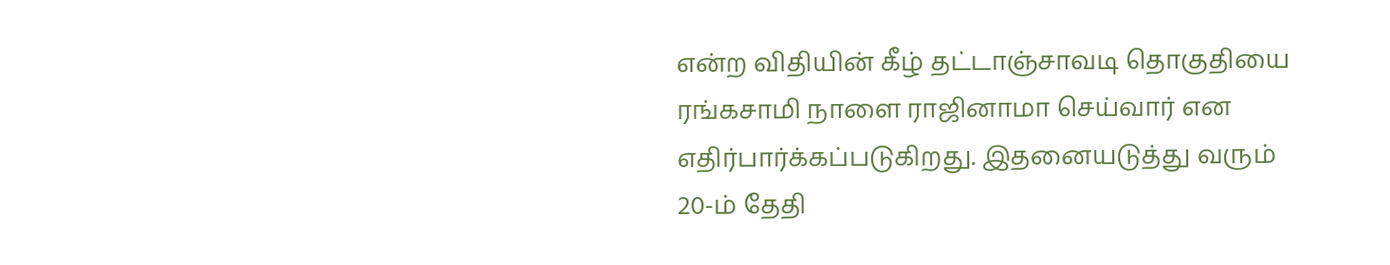என்ற விதியின் கீழ் தட்டாஞ்சாவடி தொகுதியை ரங்கசாமி நாளை ராஜினாமா செய்வார் என எதிர்பார்க்கப்படுகிறது. இதனையடுத்து வரும் 20-ம் தேதி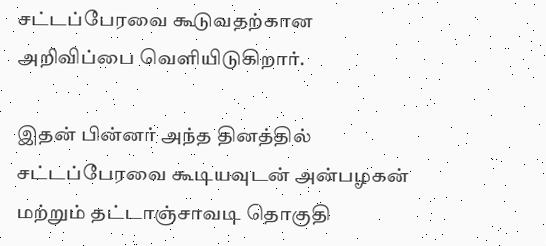சட்டப்பேரவை கூடுவதற்கான அறிவிப்பை வெளியிடுகிறார்.

இதன் பின்னர் அந்த தினத்தில் சட்டப்பேரவை கூடியவுடன் அன்பழகன் மற்றும் தட்டாஞ்சாவடி தொகுதி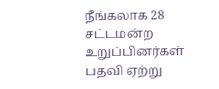நீங்கலாக 28 சட்டமன்ற உறுப்பினர்கள் பதவி ஏற்று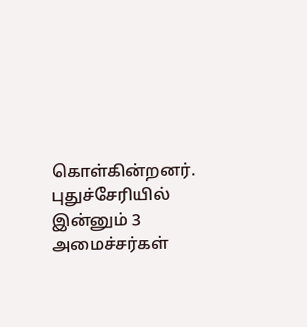கொள்கின்றனர். புதுச்சேரியில் இன்னும் 3 அமைச்சர்கள்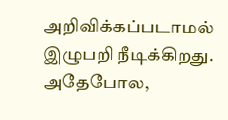அறிவிக்கப்படாமல் இழுபறி நீடிக்கிறது. அதேபோல,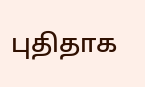புதிதாக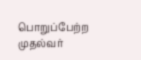பொறுப்பேற்ற முதல்வர்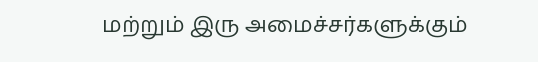மற்றும் இரு அமைச்சர்களுக்கும்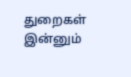துறைகள் இன்னும்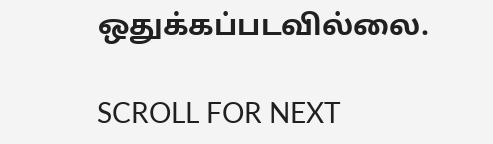ஒதுக்கப்படவில்லை.

SCROLL FOR NEXT